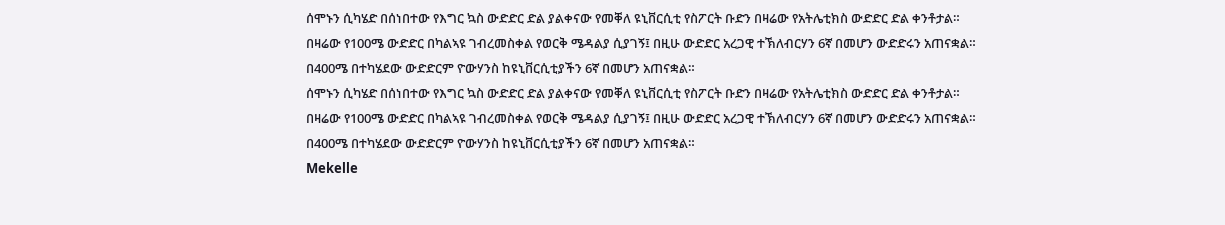ሰሞኑን ሲካሄድ በሰነበተው የእግር ኳስ ውድድር ድል ያልቀናው የመቐለ ዩኒቨርሲቲ የስፖርት ቡድን በዛሬው የአትሌቲክስ ውድድር ድል ቀንቶታል።
በዛሬው የ100ሜ ውድድር በካልኣዩ ገብረመስቀል የወርቅ ሜዳልያ ሲያገኝ፤ በዚሁ ውድድር አረጋዊ ተኽለብርሃን 6ኛ በመሆን ውድድሩን አጠናቋል።
በ400ሜ በተካሄደው ውድድርም ዮውሃንስ ከዩኒቨርሲቲያችን 6ኛ በመሆን አጠናቋል።
ሰሞኑን ሲካሄድ በሰነበተው የእግር ኳስ ውድድር ድል ያልቀናው የመቐለ ዩኒቨርሲቲ የስፖርት ቡድን በዛሬው የአትሌቲክስ ውድድር ድል ቀንቶታል።
በዛሬው የ100ሜ ውድድር በካልኣዩ ገብረመስቀል የወርቅ ሜዳልያ ሲያገኝ፤ በዚሁ ውድድር አረጋዊ ተኽለብርሃን 6ኛ በመሆን ውድድሩን አጠናቋል።
በ400ሜ በተካሄደው ውድድርም ዮውሃንስ ከዩኒቨርሲቲያችን 6ኛ በመሆን አጠናቋል።
Mekelle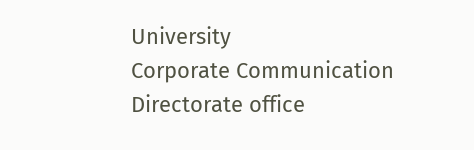University
Corporate Communication Directorate office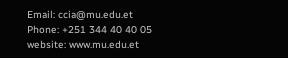Email: ccia@mu.edu.et
Phone: +251 344 40 40 05
website: www.mu.edu.et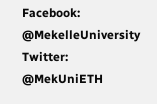Facebook: @MekelleUniversity
Twitter: @MekUniETH